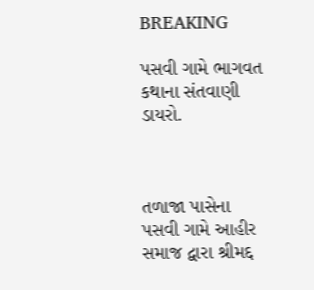BREAKING

પસવી ગામે ભાગવત કથાના સંતવાણી ડાયરો.



તળાજા પાસેના પસવી ગામે આહીર સમાજ દ્વારા શ્રીમદ્દ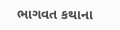ભાગવત કથાના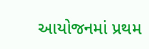આયોજનમાં પ્રથમ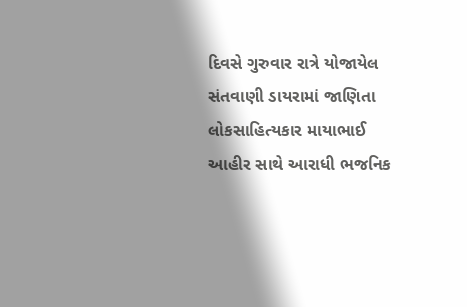દિવસે ગુરુવાર રાત્રે યોજાયેલ સંતવાણી ડાયરામાં જાણિતા લોકસાહિત્યકાર માયાભાઈ આહીર સાથે આરાધી ભજનિક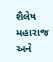શૈલેષ મહારાજ અને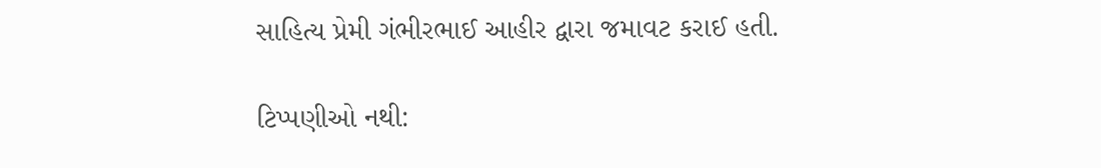સાહિત્ય પ્રેમી ગંભીરભાઈ આહીર દ્વારા જમાવટ કરાઈ હતી.

ટિપ્પણીઓ નથી: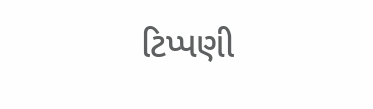ટિપ્પણી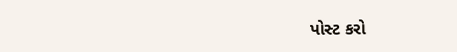પોસ્ટ કરો